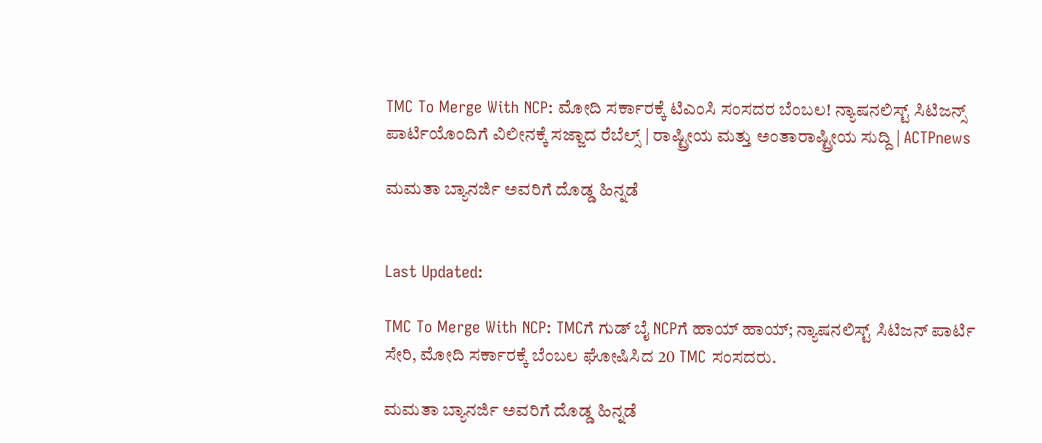TMC To Merge With NCP: ಮೋದಿ ಸರ್ಕಾರಕ್ಕೆ ಟಿಎಂಸಿ ಸಂಸದರ ಬೆಂಬಲ! ನ್ಯಾಷನಲಿಸ್ಟ್ ಸಿಟಿಜನ್ಸ್ ಪಾರ್ಟಿಯೊಂದಿಗೆ ವಿಲೀನಕ್ಕೆ ಸಜ್ಜಾದ ರೆಬೆಲ್ಸ್ | ರಾಷ್ಟ್ರೀಯ ಮತ್ತು ಅಂತಾರಾಷ್ಟ್ರೀಯ ಸುದ್ದಿ | ACTPnews

ಮಮತಾ ಬ್ಯಾನರ್ಜಿ ಅವರಿಗೆ ದೊಡ್ಡ ಹಿನ್ನಡೆ


Last Updated:

TMC To Merge With NCP: TMCಗೆ ಗುಡ್ ಬೈ NCPಗೆ ಹಾಯ್ ಹಾಯ್; ನ್ಯಾಷನಲಿಸ್ಟ್ ಸಿಟಿಜನ್ ಪಾರ್ಟಿ ಸೇರಿ, ಮೋದಿ ಸರ್ಕಾರಕ್ಕೆ ಬೆಂಬಲ ಘೋಷಿಸಿದ 20 TMC ಸಂಸದರು.

ಮಮತಾ ಬ್ಯಾನರ್ಜಿ ಅವರಿಗೆ ದೊಡ್ಡ ಹಿನ್ನಡೆ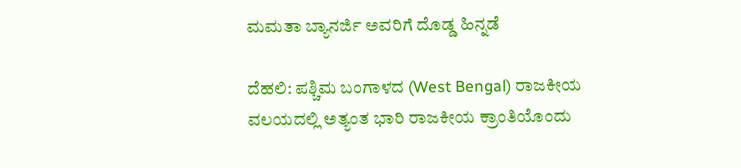ಮಮತಾ ಬ್ಯಾನರ್ಜಿ ಅವರಿಗೆ ದೊಡ್ಡ ಹಿನ್ನಡೆ

ದೆಹಲಿ: ಪಶ್ಚಿಮ ಬಂಗಾಳದ (West Bengal) ರಾಜಕೀಯ ವಲಯದಲ್ಲಿ ಅತ್ಯಂತ ಭಾರಿ ರಾಜಕೀಯ ಕ್ರಾಂತಿಯೊಂದು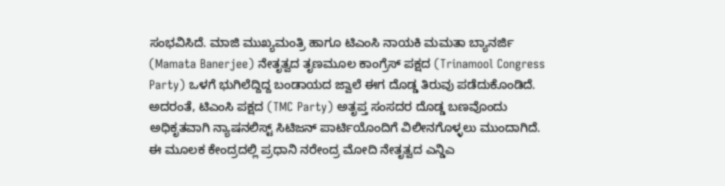ಸಂಭವಿಸಿದೆ. ಮಾಜಿ ಮುಖ್ಯಮಂತ್ರಿ ಹಾಗೂ ಟಿಎಂಸಿ ನಾಯಕಿ ಮಮತಾ ಬ್ಯಾನರ್ಜಿ (Mamata Banerjee) ನೇತೃತ್ವದ ತೃಣಮೂಲ ಕಾಂಗ್ರೆಸ್ ಪಕ್ಷದ (Trinamool Congress Party) ಒಳಗೆ ಭುಗಿಲೆದ್ದಿದ್ದ ಬಂಡಾಯದ ಜ್ವಾಲೆ ಈಗ ದೊಡ್ಡ ತಿರುವು ಪಡೆದುಕೊಂಡಿದೆ. ಅದರಂತೆ, ಟಿಎಂಸಿ ಪಕ್ಷದ (TMC Party) ಅತೃಪ್ತ ಸಂಸದರ ದೊಡ್ಡ ಬಣವೊಂದು ಅಧಿಕೃತವಾಗಿ ನ್ಯಾಷನಲಿಸ್ಟ್ ಸಿಟಿಜನ್ ಪಾರ್ಟಿಯೊಂದಿಗೆ ವಿಲೀನಗೊಳ್ಳಲು ಮುಂದಾಗಿದೆ. ಈ ಮೂಲಕ ಕೇಂದ್ರದಲ್ಲಿ ಪ್ರಧಾನಿ ನರೇಂದ್ರ ಮೋದಿ ನೇತೃತ್ವದ ಎನ್ಡಿಎ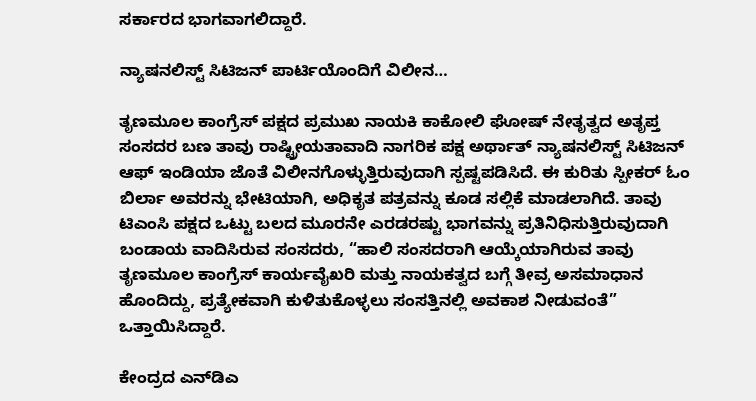ಸರ್ಕಾರದ ಭಾಗವಾಗಲಿದ್ದಾರೆ.

ನ್ಯಾಷನಲಿಸ್ಟ್ ಸಿಟಿಜನ್ ಪಾರ್ಟಿಯೊಂದಿಗೆ ವಿಲೀನ…

ತೃಣಮೂಲ ಕಾಂಗ್ರೆಸ್ ಪಕ್ಷದ ಪ್ರಮುಖ ನಾಯಕಿ ಕಾಕೋಲಿ ಘೋಷ್ ನೇತೃತ್ವದ ಅತೃಪ್ತ ಸಂಸದರ ಬಣ ತಾವು ರಾಷ್ಟ್ರೀಯತಾವಾದಿ ನಾಗರಿಕ ಪಕ್ಷ ಅರ್ಥಾತ್ ನ್ಯಾಷನಲಿಸ್ಟ್ ಸಿಟಿಜನ್ ಆಫ್ ಇಂಡಿಯಾ ಜೊತೆ ವಿಲೀನಗೊಳ್ಳುತ್ತಿರುವುದಾಗಿ ಸ್ಪಷ್ಟಪಡಿಸಿದೆ. ಈ ಕುರಿತು ಸ್ಪೀಕರ್ ಓಂ ಬಿರ್ಲಾ ಅವರನ್ನು ಭೇಟಿಯಾಗಿ, ಅಧಿಕೃತ ಪತ್ರವನ್ನು ಕೂಡ ಸಲ್ಲಿಕೆ ಮಾಡಲಾಗಿದೆ. ತಾವು ಟಿಎಂಸಿ ಪಕ್ಷದ ಒಟ್ಟು ಬಲದ ಮೂರನೇ ಎರಡರಷ್ಟು ಭಾಗವನ್ನು ಪ್ರತಿನಿಧಿಸುತ್ತಿರುವುದಾಗಿ ಬಂಡಾಯ ವಾದಿಸಿರುವ ಸಂಸದರು, “ಹಾಲಿ ಸಂಸದರಾಗಿ ಆಯ್ಕೆಯಾಗಿರುವ ತಾವು ತೃಣಮೂಲ ಕಾಂಗ್ರೆಸ್ ಕಾರ್ಯವೈಖರಿ ಮತ್ತು ನಾಯಕತ್ವದ ಬಗ್ಗೆ ತೀವ್ರ ಅಸಮಾಧಾನ ಹೊಂದಿದ್ದು, ಪ್ರತ್ಯೇಕವಾಗಿ ಕುಳಿತುಕೊಳ್ಳಲು ಸಂಸತ್ತಿನಲ್ಲಿ ಅವಕಾಶ ನೀಡುವಂತೆ” ಒತ್ತಾಯಿಸಿದ್ದಾರೆ.

ಕೇಂದ್ರದ ಎನ್‌ಡಿಎ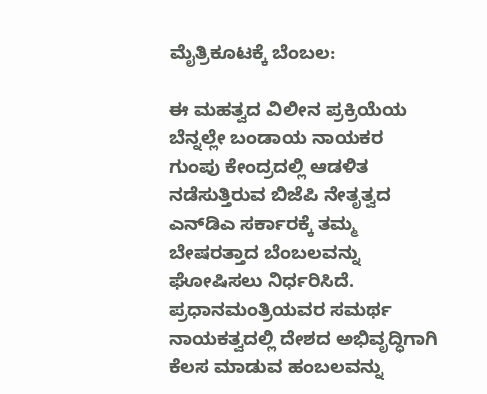ಮೈತ್ರಿಕೂಟಕ್ಕೆ ಬೆಂಬಲ:

ಈ ಮಹತ್ವದ ವಿಲೀನ ಪ್ರಕ್ರಿಯೆಯ ಬೆನ್ನಲ್ಲೇ ಬಂಡಾಯ ನಾಯಕರ ಗುಂಪು ಕೇಂದ್ರದಲ್ಲಿ ಆಡಳಿತ ನಡೆಸುತ್ತಿರುವ ಬಿಜೆಪಿ ನೇತೃತ್ವದ ಎನ್‌ಡಿಎ ಸರ್ಕಾರಕ್ಕೆ ತಮ್ಮ ಬೇಷರತ್ತಾದ ಬೆಂಬಲವನ್ನು ಘೋಷಿಸಲು ನಿರ್ಧರಿಸಿದೆ. ಪ್ರಧಾನಮಂತ್ರಿಯವರ ಸಮರ್ಥ ನಾಯಕತ್ವದಲ್ಲಿ ದೇಶದ ಅಭಿವೃದ್ಧಿಗಾಗಿ ಕೆಲಸ ಮಾಡುವ ಹಂಬಲವನ್ನು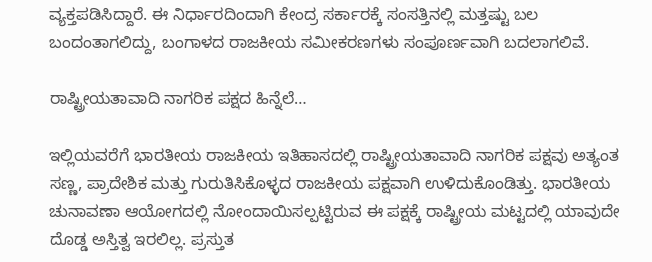ವ್ಯಕ್ತಪಡಿಸಿದ್ದಾರೆ. ಈ ನಿರ್ಧಾರದಿಂದಾಗಿ ಕೇಂದ್ರ ಸರ್ಕಾರಕ್ಕೆ ಸಂಸತ್ತಿನಲ್ಲಿ ಮತ್ತಷ್ಟು ಬಲ ಬಂದಂತಾಗಲಿದ್ದು, ಬಂಗಾಳದ ರಾಜಕೀಯ ಸಮೀಕರಣಗಳು ಸಂಪೂರ್ಣವಾಗಿ ಬದಲಾಗಲಿವೆ.

ರಾಷ್ಟ್ರೀಯತಾವಾದಿ ನಾಗರಿಕ ಪಕ್ಷದ ಹಿನ್ನೆಲೆ…

ಇಲ್ಲಿಯವರೆಗೆ ಭಾರತೀಯ ರಾಜಕೀಯ ಇತಿಹಾಸದಲ್ಲಿ ರಾಷ್ಟ್ರೀಯತಾವಾದಿ ನಾಗರಿಕ ಪಕ್ಷವು ಅತ್ಯಂತ ಸಣ್ಣ, ಪ್ರಾದೇಶಿಕ ಮತ್ತು ಗುರುತಿಸಿಕೊಳ್ಳದ ರಾಜಕೀಯ ಪಕ್ಷವಾಗಿ ಉಳಿದುಕೊಂಡಿತ್ತು. ಭಾರತೀಯ ಚುನಾವಣಾ ಆಯೋಗದಲ್ಲಿ ನೋಂದಾಯಿಸಲ್ಪಟ್ಟಿರುವ ಈ ಪಕ್ಷಕ್ಕೆ ರಾಷ್ಟ್ರೀಯ ಮಟ್ಟದಲ್ಲಿ ಯಾವುದೇ ದೊಡ್ಡ ಅಸ್ತಿತ್ವ ಇರಲಿಲ್ಲ. ಪ್ರಸ್ತುತ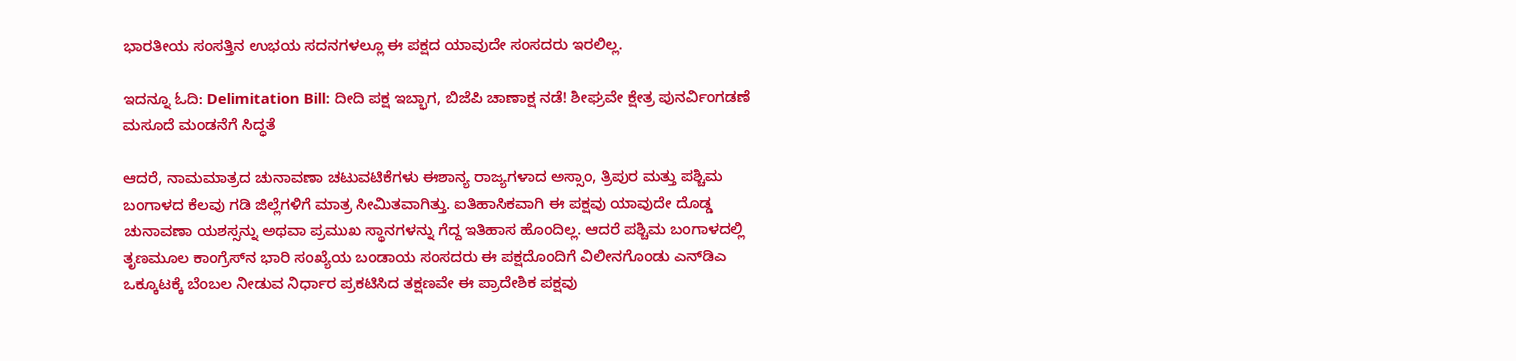ಭಾರತೀಯ ಸಂಸತ್ತಿನ ಉಭಯ ಸದನಗಳಲ್ಲೂ ಈ ಪಕ್ಷದ ಯಾವುದೇ ಸಂಸದರು ಇರಲಿಲ್ಲ.

ಇದನ್ನೂ ಓದಿ: Delimitation Bill: ದೀದಿ ಪಕ್ಷ ಇಬ್ಭಾಗ, ಬಿಜೆಪಿ ಚಾಣಾಕ್ಷ ನಡೆ! ಶೀಘ್ರವೇ ಕ್ಷೇತ್ರ ಪುನರ್ವಿಂಗಡಣೆ ಮಸೂದೆ ಮಂಡನೆಗೆ ಸಿದ್ಧತೆ

ಆದರೆ, ನಾಮಮಾತ್ರದ ಚುನಾವಣಾ ಚಟುವಟಿಕೆಗಳು ಈಶಾನ್ಯ ರಾಜ್ಯಗಳಾದ ಅಸ್ಸಾಂ, ತ್ರಿಪುರ ಮತ್ತು ಪಶ್ಚಿಮ ಬಂಗಾಳದ ಕೆಲವು ಗಡಿ ಜಿಲ್ಲೆಗಳಿಗೆ ಮಾತ್ರ ಸೀಮಿತವಾಗಿತ್ತು. ಐತಿಹಾಸಿಕವಾಗಿ ಈ ಪಕ್ಷವು ಯಾವುದೇ ದೊಡ್ಡ ಚುನಾವಣಾ ಯಶಸ್ಸನ್ನು ಅಥವಾ ಪ್ರಮುಖ ಸ್ಥಾನಗಳನ್ನು ಗೆದ್ದ ಇತಿಹಾಸ ಹೊಂದಿಲ್ಲ. ಆದರೆ ಪಶ್ಚಿಮ ಬಂಗಾಳದಲ್ಲಿ ತೃಣಮೂಲ ಕಾಂಗ್ರೆಸ್‌ನ ಭಾರಿ ಸಂಖ್ಯೆಯ ಬಂಡಾಯ ಸಂಸದರು ಈ ಪಕ್ಷದೊಂದಿಗೆ ವಿಲೀನಗೊಂಡು ಎನ್‌ಡಿಎ ಒಕ್ಕೂಟಕ್ಕೆ ಬೆಂಬಲ ನೀಡುವ ನಿರ್ಧಾರ ಪ್ರಕಟಿಸಿದ ತಕ್ಷಣವೇ ಈ ಪ್ರಾದೇಶಿಕ ಪಕ್ಷವು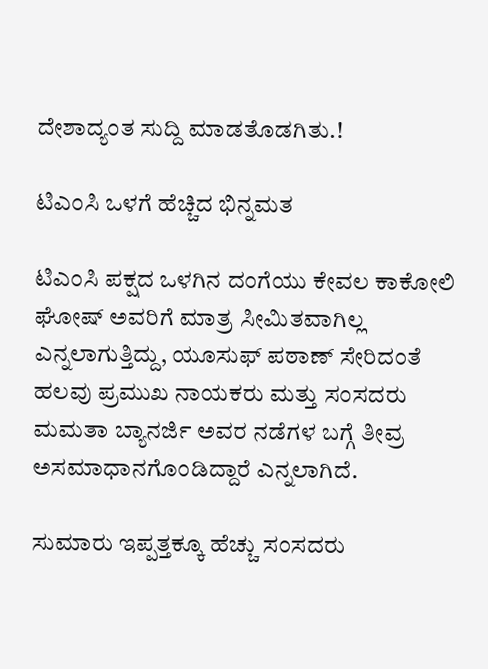ದೇಶಾದ್ಯಂತ ಸುದ್ದಿ ಮಾಡತೊಡಗಿತು.!

ಟಿಎಂಸಿ ಒಳಗೆ ಹೆಚ್ಚಿದ ಭಿನ್ನಮತ

ಟಿಎಂಸಿ ಪಕ್ಷದ ಒಳಗಿನ ದಂಗೆಯು ಕೇವಲ ಕಾಕೋಲಿ ಘೋಷ್ ಅವರಿಗೆ ಮಾತ್ರ ಸೀಮಿತವಾಗಿಲ್ಲ ಎನ್ನಲಾಗುತ್ತಿದ್ದು, ಯೂಸುಫ್ ಪಠಾಣ್ ಸೇರಿದಂತೆ ಹಲವು ಪ್ರಮುಖ ನಾಯಕರು ಮತ್ತು ಸಂಸದರು ಮಮತಾ ಬ್ಯಾನರ್ಜಿ ಅವರ ನಡೆಗಳ ಬಗ್ಗೆ ತೀವ್ರ ಅಸಮಾಧಾನಗೊಂಡಿದ್ದಾರೆ ಎನ್ನಲಾಗಿದೆ.

ಸುಮಾರು ಇಪ್ಪತ್ತಕ್ಕೂ ಹೆಚ್ಚು ಸಂಸದರು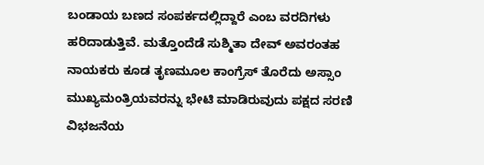ಬಂಡಾಯ ಬಣದ ಸಂಪರ್ಕದಲ್ಲಿದ್ದಾರೆ ಎಂಬ ವರದಿಗಳು ಹರಿದಾಡುತ್ತಿವೆ. ಮತ್ತೊಂದೆಡೆ ಸುಶ್ಮಿತಾ ದೇವ್ ಅವರಂತಹ ನಾಯಕರು ಕೂಡ ತೃಣಮೂಲ ಕಾಂಗ್ರೆಸ್ ತೊರೆದು ಅಸ್ಸಾಂ ಮುಖ್ಯಮಂತ್ರಿಯವರನ್ನು ಭೇಟಿ ಮಾಡಿರುವುದು ಪಕ್ಷದ ಸರಣಿ ವಿಭಜನೆಯ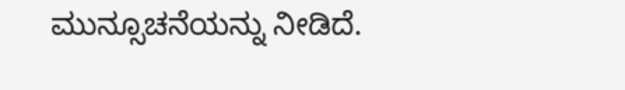ಮುನ್ಸೂಚನೆಯನ್ನು ನೀಡಿದೆ.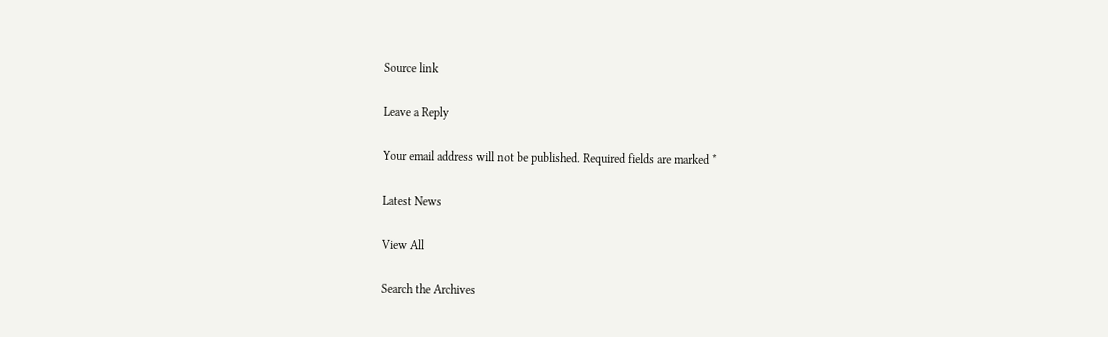Source link

Leave a Reply

Your email address will not be published. Required fields are marked *

Latest News

View All

Search the Archives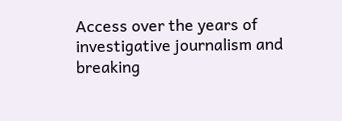Access over the years of investigative journalism and breaking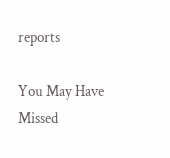reports

You May Have Missed